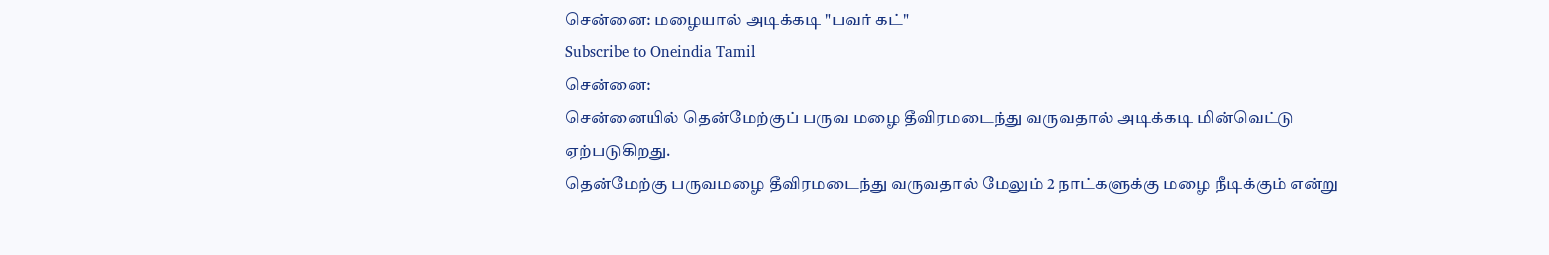சென்னை: மழையால் அடிக்கடி "பவர் கட்"
Subscribe to Oneindia Tamil
சென்னை:
சென்னையில் தென்மேற்குப் பருவ மழை தீவிரமடைந்து வருவதால் அடிக்கடி மின்வெட்டு ஏற்படுகிறது.
தென்மேற்கு பருவமழை தீவிரமடைந்து வருவதால் மேலும் 2 நாட்களுக்கு மழை நீடிக்கும் என்று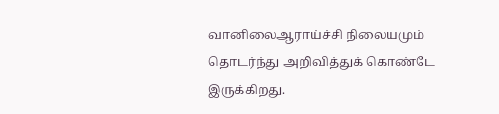வானிலைஆராய்ச்சி நிலையமும் தொடர்ந்து அறிவித்துக் கொண்டே இருக்கிறது.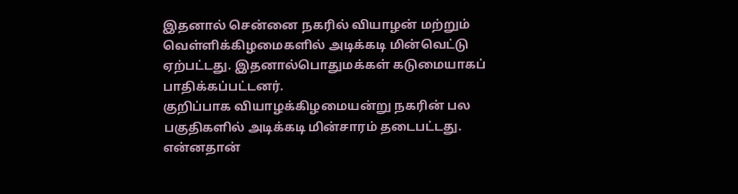இதனால் சென்னை நகரில் வியாழன் மற்றும் வெள்ளிக்கிழமைகளில் அடிக்கடி மின்வெட்டு ஏற்பட்டது. இதனால்பொதுமக்கள் கடுமையாகப் பாதிக்கப்பட்டனர்.
குறிப்பாக வியாழக்கிழமையன்று நகரின் பல பகுதிகளில் அடிக்கடி மின்சாரம் தடைபட்டது. என்னதான்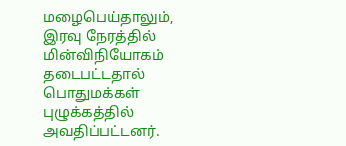மழைபெய்தாலும், இரவு நேரத்தில் மின்விநியோகம் தடைபட்டதால் பொதுமக்கள் புழுக்கத்தில் அவதிப்பட்டனர்.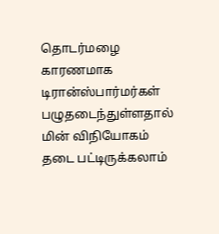தொடர்மழை காரணமாக டிரான்ஸ்பார்மர்கள் பழுதடைந்துள்ளதால் மின் விநியோகம் தடை பட்டிருக்கலாம்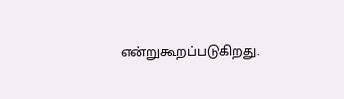என்றுகூறப்படுகிறது.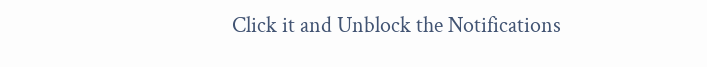Click it and Unblock the Notifications